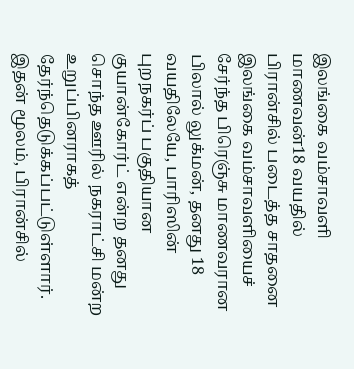இலங்கை வம்சாவளி மாணவன்18 வயதில் பிரான்சில் படைத்த சாதனை
இலங்கை வம்சாவளியைச் சேர்ந்த பிரெஞ்சு மாணவரான பிலால் லுக்மன், தனது 18 வயதிலேயே, பாரிஸின் புறநகர்ப் பகுதியான குயான்கோர்ட் என்ற தனது சொந்த ஊரில் நகராட்சி மன்ற உறுப்பினராகத் தேர்ந்தெடுக்கப்பட்டுள்ளார். இதன் மூலம், பிரான்சில்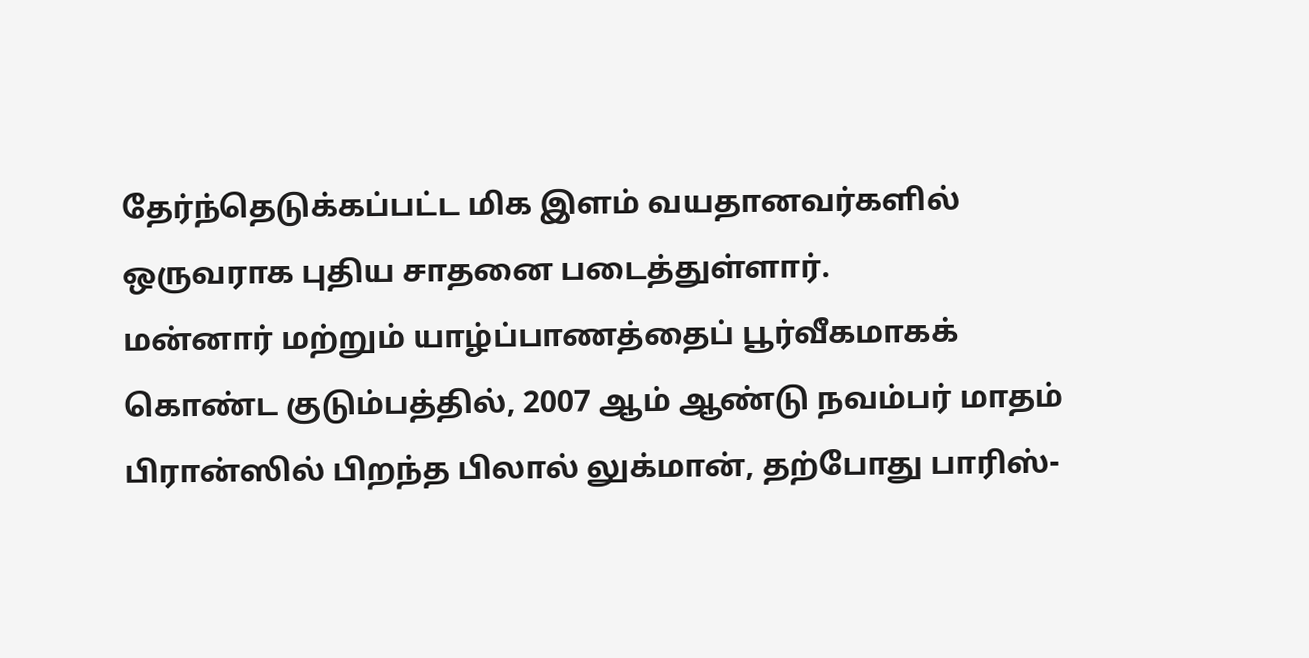தேர்ந்தெடுக்கப்பட்ட மிக இளம் வயதானவர்களில் ஒருவராக புதிய சாதனை படைத்துள்ளார்.
மன்னார் மற்றும் யாழ்ப்பாணத்தைப் பூர்வீகமாகக் கொண்ட குடும்பத்தில், 2007 ஆம் ஆண்டு நவம்பர் மாதம் பிரான்ஸில் பிறந்த பிலால் லுக்மான், தற்போது பாரிஸ்-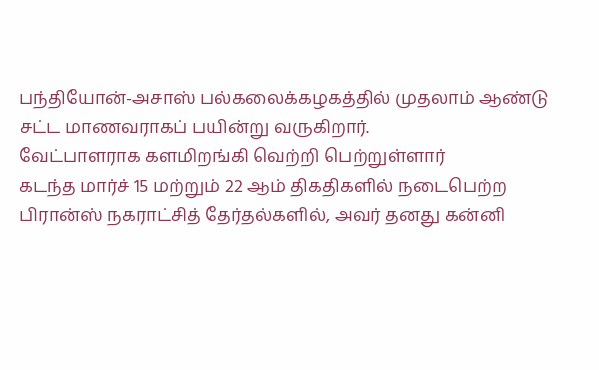பந்தியோன்-அசாஸ் பல்கலைக்கழகத்தில் முதலாம் ஆண்டு சட்ட மாணவராகப் பயின்று வருகிறார்.
வேட்பாளராக களமிறங்கி வெற்றி பெற்றுள்ளார்
கடந்த மார்ச் 15 மற்றும் 22 ஆம் திகதிகளில் நடைபெற்ற பிரான்ஸ் நகராட்சித் தேர்தல்களில், அவர் தனது கன்னி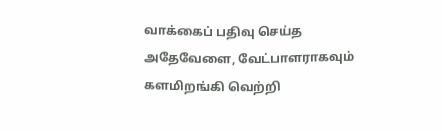வாக்கைப் பதிவு செய்த அதேவேளை, வேட்பாளராகவும் களமிறங்கி வெற்றி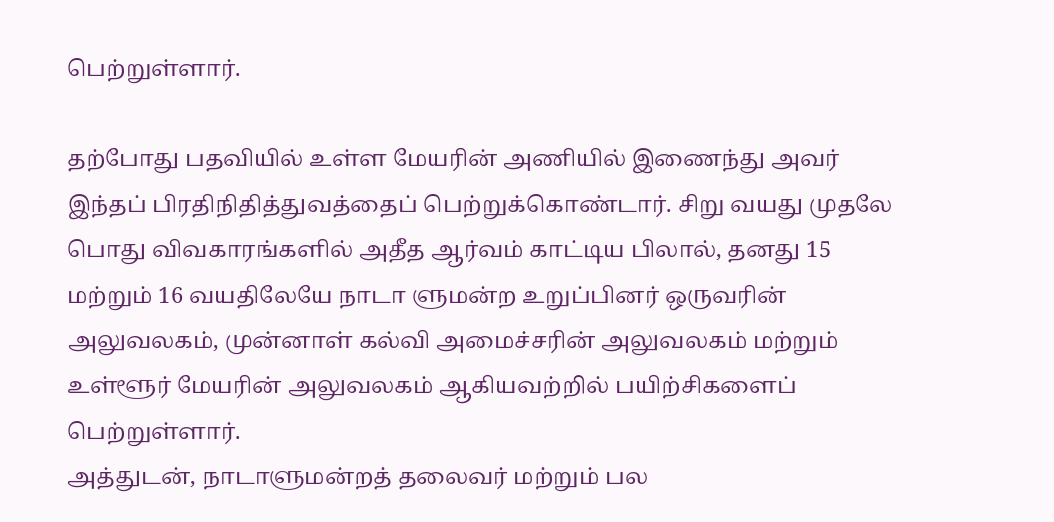பெற்றுள்ளார்.

தற்போது பதவியில் உள்ள மேயரின் அணியில் இணைந்து அவர் இந்தப் பிரதிநிதித்துவத்தைப் பெற்றுக்கொண்டார். சிறு வயது முதலே பொது விவகாரங்களில் அதீத ஆர்வம் காட்டிய பிலால், தனது 15 மற்றும் 16 வயதிலேயே நாடா ளுமன்ற உறுப்பினர் ஒருவரின் அலுவலகம், முன்னாள் கல்வி அமைச்சரின் அலுவலகம் மற்றும் உள்ளூர் மேயரின் அலுவலகம் ஆகியவற்றில் பயிற்சிகளைப் பெற்றுள்ளார்.
அத்துடன், நாடாளுமன்றத் தலைவர் மற்றும் பல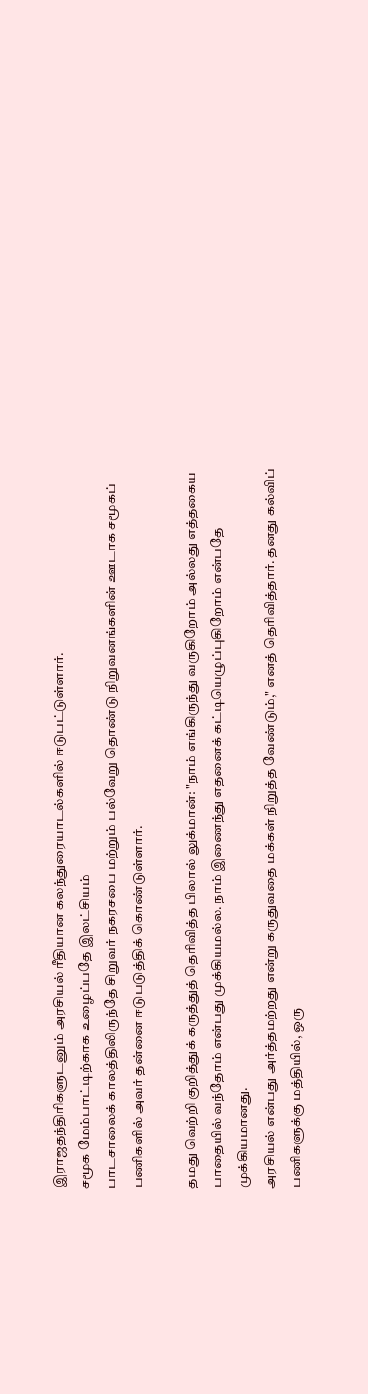இராஜதந்திரிகளுடனும் அரசியல் ரீதியான கலந்துரையாடல்களில் ஈடுபட்டுள்ளார்.
சமூக மேம்பாட்டிற்காக உழைப்பதே இலட்சியம்
பாடசாலைக் காலத்திலிருந்தே சிறுவர் நகரசபை மற்றும் பல்வேறு தொண்டு நிறுவனங்களின் ஊடாக சமூகப் பணிகளில் அவர் தன்னை ஈடுபடுத்திக் கொண்டுள்ளார்.

தமது வெற்றி குறித்துக் கருத்துத் தெரிவித்த பிலால் லுக்மான்: "நாம் எங்கிருந்து வருகிறோம் அல்லது எத்தகைய பாதையில் வந்தோம் என்பது முக்கியமல்ல. நாம் இணைந்து எதனைக் கட்டியெழுப்புகிறோம் என்பதே முக்கியமானது.
அரசியல் என்பது அர்த்தமற்றது என்று கருதுவதை மக்கள் நிறுத்த வேண்டும்," எனத் தெரிவித்தார். தனது கல்விப் பணிகளுக்கு மத்தியில், ஒரு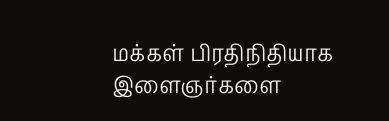மக்கள் பிரதிநிதியாக இளைஞர்களை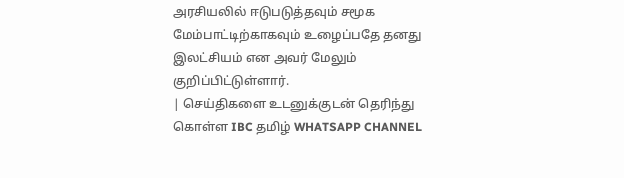அரசியலில் ஈடுபடுத்தவும் சமூக மேம்பாட்டிற்காகவும் உழைப்பதே தனது இலட்சியம் என அவர் மேலும் குறிப்பிட்டுள்ளார்.
| செய்திகளை உடனுக்குடன் தெரிந்து கொள்ள IBC தமிழ் WHATSAPP CHANNEL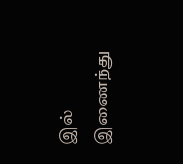இல் இணைந்து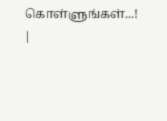கொள்ளுங்கள்...! |